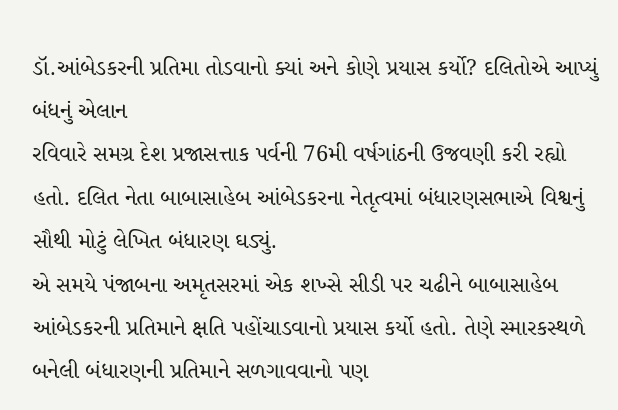ડૉ.આંબેડકરની પ્રતિમા તોડવાનો ક્યાં અને કોણે પ્રયાસ કર્યો? દલિતોએ આપ્યું બંધનું એલાન
રવિવારે સમગ્ર દેશ પ્રજાસત્તાક પર્વની 76મી વર્ષગાંઠની ઉજવણી કરી રહ્યો હતો. દલિત નેતા બાબાસાહેબ આંબેડકરના નેતૃત્વમાં બંધારણસભાએ વિશ્વનું સૌથી મોટું લેખિત બંધારણ ઘડ્યું.
એ સમયે પંજાબના અમૃતસરમાં એક શખ્સે સીડી પર ચઢીને બાબાસાહેબ આંબેડકરની પ્રતિમાને ક્ષતિ પહોંચાડવાનો પ્રયાસ કર્યો હતો. તેણે સ્મારકસ્થળે બનેલી બંધારણની પ્રતિમાને સળગાવવાનો પણ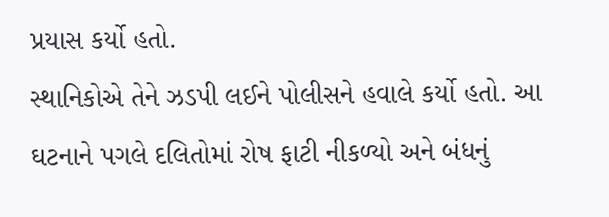પ્રયાસ કર્યો હતો.
સ્થાનિકોએ તેને ઝડપી લઈને પોલીસને હવાલે કર્યો હતો. આ ઘટનાને પગલે દલિતોમાં રોષ ફાટી નીકળ્યો અને બંધનું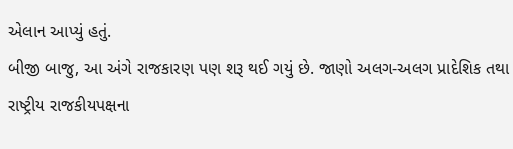એલાન આપ્યું હતું.
બીજી બાજુ, આ અંગે રાજકારણ પણ શરૂ થઈ ગયું છે. જાણો અલગ-અલગ પ્રાદેશિક તથા રાષ્ટ્રીય રાજકીયપક્ષના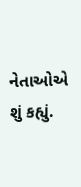નેતાઓએ શું કહ્યું.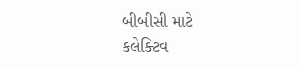બીબીસી માટે કલેક્ટિવ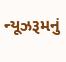ન્યૂઝરૂમનું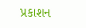પ્રકાશન